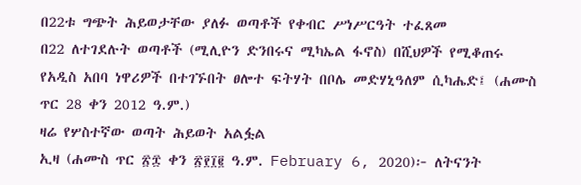በ22ቱ ግጭት ሕይወታቸው ያለፉ ወጣቶች የቀብር ሥነሥርዓት ተፈጸመ
በ22 ለተገደሉት ወጣቶች (ሚሊዮን ድንበሩና ሚካኤል ፋኖስ) በሺህዎች የሚቆጠሩ የአዲስ አበባ ነዋሪዎች በተገኙበት ፀሎተ ፍትሃት በቦሌ መድሃኒዓለም ሲካሔድ፤ (ሐሙስ ጥር 28 ቀን 2012 ዓ.ም.)
ዛሬ የሦስተኛው ወጣት ሕይወት አልፏል
ኢዛ (ሐሙስ ጥር ፳፰ ቀን ፳፻፲፪ ዓ.ም. February 6, 2020)፦ ለትናንት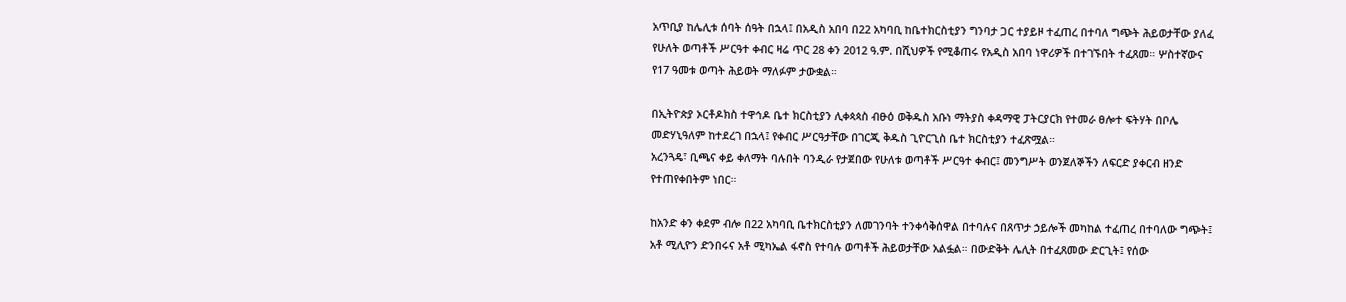አጥቢያ ከሌሊቱ ሰባት ሰዓት በኋላ፤ በአዲስ አበባ በ22 አካባቢ ከቤተክርስቲያን ግንባታ ጋር ተያይዞ ተፈጠረ በተባለ ግጭት ሕይወታቸው ያለፈ የሁለት ወጣቶች ሥርዓተ ቀብር ዛሬ ጥር 28 ቀን 2012 ዓ.ም. በሺህዎች የሚቆጠሩ የአዲስ አበባ ነዋሪዎች በተገኙበት ተፈጸመ። ሦስተኛውና የ17 ዓመቱ ወጣት ሕይወት ማለፉም ታውቋል።

በኢትዮጵያ ኦርቶዶክስ ተዋኅዶ ቤተ ክርስቲያን ሊቀጳጳስ ብፁዕ ወቅዱስ አቡነ ማትያስ ቀዳማዊ ፓትርያርክ የተመራ ፀሎተ ፍትሃት በቦሌ መድሃኒዓለም ከተደረገ በኋላ፤ የቀብር ሥርዓታቸው በገርጂ ቅዱስ ጊዮርጊስ ቤተ ክርስቲያን ተፈጽሟል።
አረንጓዴ፣ ቢጫና ቀይ ቀለማት ባሉበት ባንዲራ የታጀበው የሁለቱ ወጣቶች ሥርዓተ ቀብር፤ መንግሥት ወንጀለኞችን ለፍርድ ያቀርብ ዘንድ የተጠየቀበትም ነበር።

ከአንድ ቀን ቀደም ብሎ በ22 አካባቢ ቤተክርስቲያን ለመገንባት ተንቀሳቅሰዋል በተባሉና በጸጥታ ኃይሎች መካከል ተፈጠረ በተባለው ግጭት፤ አቶ ሚሊዮን ድንበሩና አቶ ሚካኤል ፋኖስ የተባሉ ወጣቶች ሕይወታቸው አልፏል። በውድቅት ሌሊት በተፈጸመው ድርጊት፤ የሰው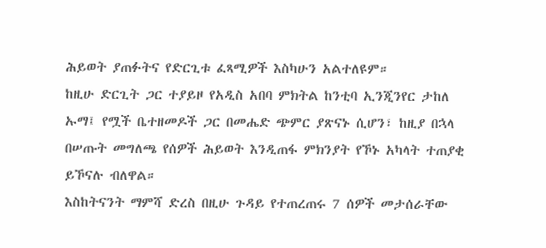ሕይወት ያጠፉትና የድርጊቱ ፈጻሚዎች እስካሁን አልተለዩም።
ከዚሁ ድርጊት ጋር ተያይዞ የአዲስ አበባ ምክትል ከንቲባ ኢንጂንየር ታከለ ኡማ፤ የሟች ቤተዘመዶች ጋር በመሔድ ጭምር ያጽናኑ ሲሆን፣ ከዚያ በኋላ በሠጡት መግለጫ የሰዎች ሕይወት እንዲጠፋ ምክንያት የኾኑ አካላት ተጠያቂ ይኾናሉ ብለዋል።
እስከትናንት ማምሻ ድረስ በዚሁ ጉዳይ የተጠረጠሩ 7 ሰዎች መታሰራቸው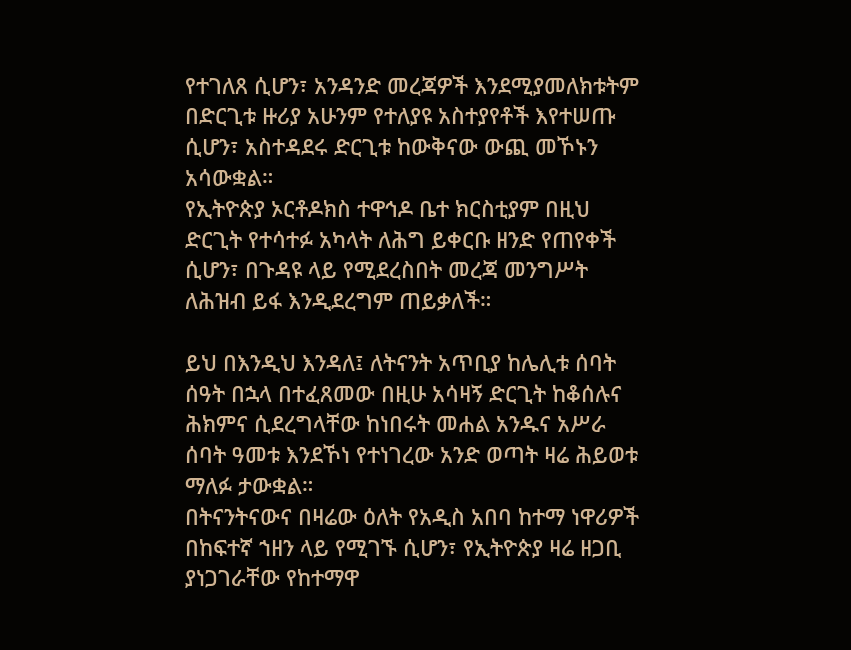የተገለጸ ሲሆን፣ አንዳንድ መረጃዎች እንደሚያመለክቱትም በድርጊቱ ዙሪያ አሁንም የተለያዩ አስተያየቶች እየተሠጡ ሲሆን፣ አስተዳደሩ ድርጊቱ ከውቅናው ውጪ መኾኑን አሳውቋል።
የኢትዮጵያ ኦርቶዶክስ ተዋኅዶ ቤተ ክርስቲያም በዚህ ድርጊት የተሳተፉ አካላት ለሕግ ይቀርቡ ዘንድ የጠየቀች ሲሆን፣ በጉዳዩ ላይ የሚደረስበት መረጃ መንግሥት ለሕዝብ ይፋ እንዲደረግም ጠይቃለች።

ይህ በእንዲህ እንዳለ፤ ለትናንት አጥቢያ ከሌሊቱ ሰባት ሰዓት በኋላ በተፈጸመው በዚሁ አሳዛኝ ድርጊት ከቆሰሉና ሕክምና ሲደረግላቸው ከነበሩት መሐል አንዱና አሥራ ሰባት ዓመቱ እንደኾነ የተነገረው አንድ ወጣት ዛሬ ሕይወቱ ማለፉ ታውቋል።
በትናንትናውና በዛሬው ዕለት የአዲስ አበባ ከተማ ነዋሪዎች በከፍተኛ ኀዘን ላይ የሚገኙ ሲሆን፣ የኢትዮጵያ ዛሬ ዘጋቢ ያነጋገራቸው የከተማዋ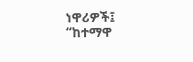ነዋሪዎች፤ “ከተማዋ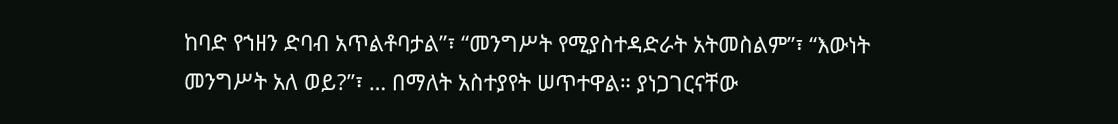ከባድ የኀዘን ድባብ አጥልቶባታል”፣ “መንግሥት የሚያስተዳድራት አትመስልም”፣ “እውነት መንግሥት አለ ወይ?”፣ … በማለት አስተያየት ሠጥተዋል። ያነጋገርናቸው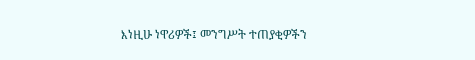እነዚሁ ነዋሪዎች፤ መንግሥት ተጠያቂዎችን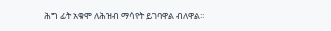ሕግ ፊት አቁሞ ለሕዝብ ማሳየት ይገባዋል ብለዋል።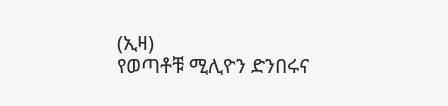(ኢዛ)
የወጣቶቹ ሚሊዮን ድንበሩና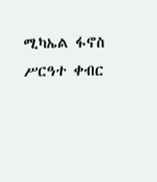ሚካኤል ፋኖስ ሥርዓተ ቀብር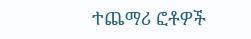ተጨማሪ ፎቶዎች